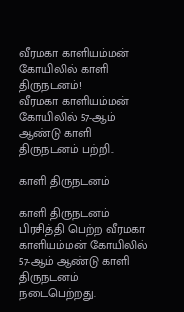வீரமகா காளியம்மன் கோயிலில் காளி திருநடனம்!
வீரமகா காளியம்மன் கோயிலில் 57-ஆம் ஆண்டு காளி திருநடனம் பற்றி..

காளி திருநடனம்

காளி திருநடனம்
பிரசித்தி பெற்ற வீரமகா காளியம்மன் கோயிலில் 57-ஆம் ஆண்டு காளி திருநடனம் நடைபெற்றது.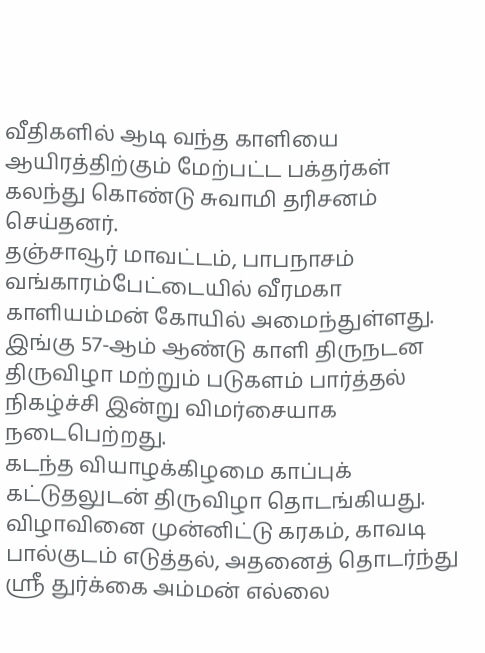வீதிகளில் ஆடி வந்த காளியை ஆயிரத்திற்கும் மேற்பட்ட பக்தர்கள் கலந்து கொண்டு சுவாமி தரிசனம் செய்தனர்.
தஞ்சாவூர் மாவட்டம், பாபநாசம் வங்காரம்பேட்டையில் வீரமகா காளியம்மன் கோயில் அமைந்துள்ளது. இங்கு 57-ஆம் ஆண்டு காளி திருநடன திருவிழா மற்றும் படுகளம் பார்த்தல் நிகழ்ச்சி இன்று விமர்சையாக நடைபெற்றது.
கடந்த வியாழக்கிழமை காப்புக் கட்டுதலுடன் திருவிழா தொடங்கியது. விழாவினை முன்னிட்டு கரகம், காவடி பால்குடம் எடுத்தல், அதனைத் தொடர்ந்து ஸ்ரீ துர்க்கை அம்மன் எல்லை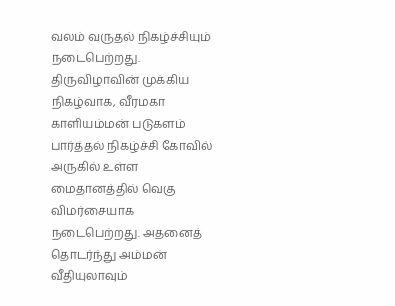வலம் வருதல் நிகழ்ச்சியும் நடைபெற்றது.
திருவிழாவின் முக்கிய நிகழ்வாக, வீரமகா காளியம்மன் படுகளம் பார்த்தல் நிகழ்ச்சி கோவில் அருகில் உள்ள மைதானத்தில் வெகு விமர்சையாக நடைபெற்றது. அதனைத் தொடர்ந்து அம்மன் வீதியுலாவும்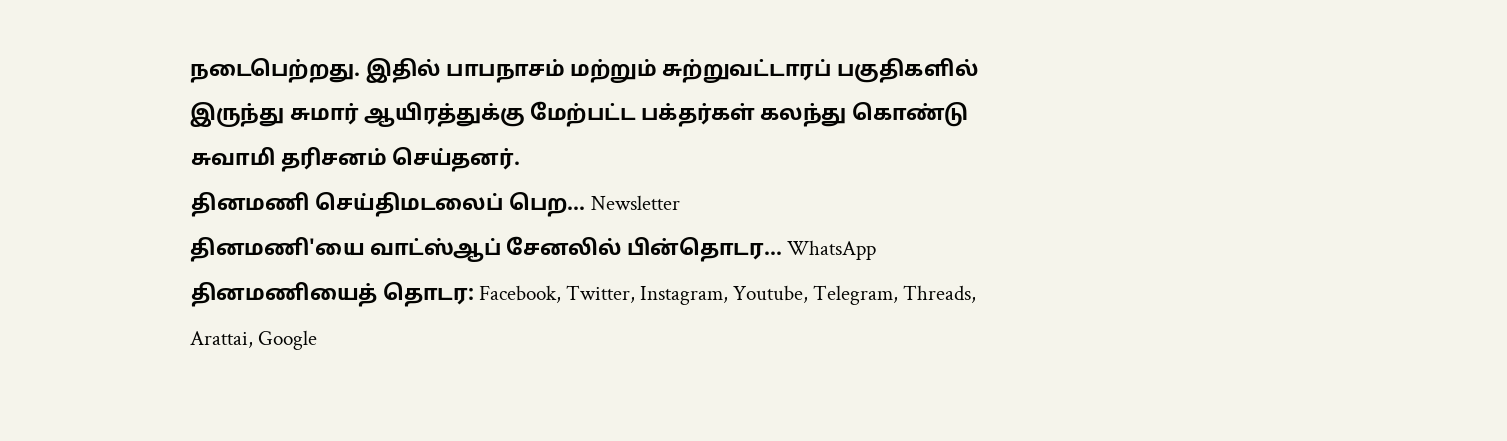நடைபெற்றது. இதில் பாபநாசம் மற்றும் சுற்றுவட்டாரப் பகுதிகளில் இருந்து சுமார் ஆயிரத்துக்கு மேற்பட்ட பக்தர்கள் கலந்து கொண்டு சுவாமி தரிசனம் செய்தனர்.
தினமணி செய்திமடலைப் பெற... Newsletter
தினமணி'யை வாட்ஸ்ஆப் சேனலில் பின்தொடர... WhatsApp
தினமணியைத் தொடர: Facebook, Twitter, Instagram, Youtube, Telegram, Threads, Arattai, Google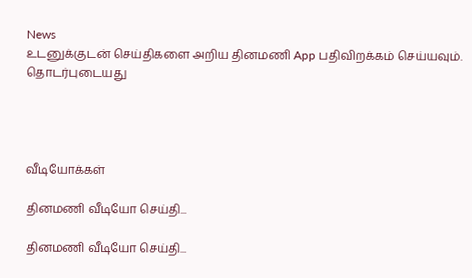News
உடனுக்குடன் செய்திகளை அறிய தினமணி App பதிவிறக்கம் செய்யவும்.
தொடர்புடையது




வீடியோக்கள்

தினமணி வீடியோ செய்தி...

தினமணி வீடியோ செய்தி...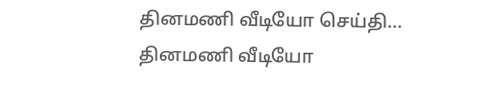தினமணி வீடியோ செய்தி...
தினமணி வீடியோ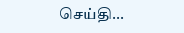செய்தி...